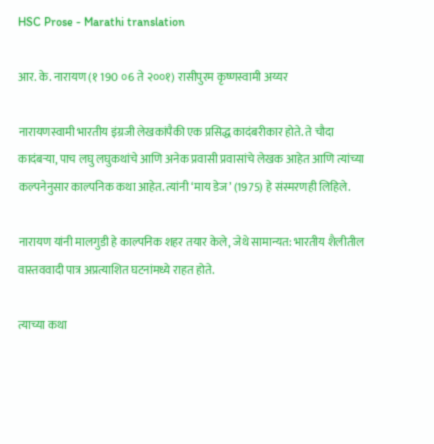HSC Prose - Marathi translation

आर. के. नारायण (१ 190 ०6 ते २००१) रासीपुरम कृष्णस्वामी अय्यर

नारायणस्वामी भारतीय इंग्रजी लेखकांपैकी एक प्रसिद्ध कादंबरीकार होते. ते चौदा कादंबर्‍या, पाच लघु लघुकथांचे आणि अनेक प्रवासी प्रवासांचे लेखक आहेत आणि त्यांच्या कल्पनेनुसार काल्पनिक कथा आहेत. त्यांनी ‘माय डेज’ (1975) हे संस्मरणही लिहिले.

नारायण यांनी मालगुडी हे काल्पनिक शहर तयार केले, जेथे सामान्यत: भारतीय शैलीतील वास्तववादी पात्र अप्रत्याशित घटनांमध्ये राहत होते.

त्याच्या कथा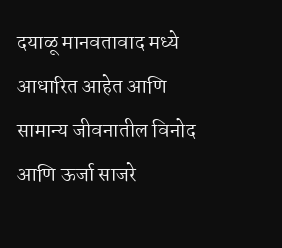दयाळू मानवतावाद मध्ये आधारित आहेत आणि सामान्य जीवनातील विनोद आणि ऊर्जा साजरे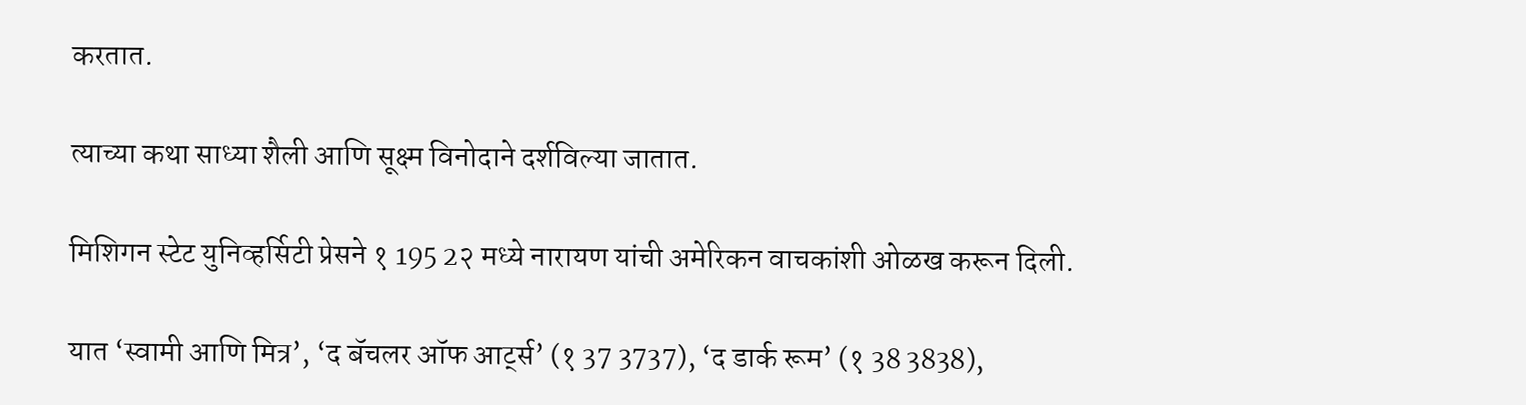करतात.

त्याच्या कथा साध्या शैली आणि सूक्ष्म विनोदाने दर्शविल्या जातात.

मिशिगन स्टेट युनिव्हर्सिटी प्रेसने १ 195 2२ मध्ये नारायण यांची अमेरिकन वाचकांशी ओळख करून दिली.

यात ‘स्वामी आणि मित्र’, ‘द बॅचलर ऑफ आर्ट्स’ (१ 37 3737), ‘द डार्क रूम’ (१ 38 3838),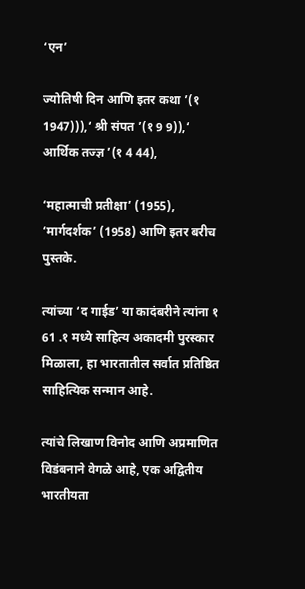‘एन’

ज्योतिषी दिन आणि इतर कथा ’(१ 1947))),‘ श्री संपत ’(१ 9 9)),‘ आर्थिक तज्ज्ञ ’(१ 4 44),

‘महात्माची प्रतीक्षा’ (1955), ‘मार्गदर्शक’ (1958) आणि इतर बरीच पुस्तके.

त्यांच्या ‘द गाईड’ या कादंबरीने त्यांना १ 61 .१ मध्ये साहित्य अकादमी पुरस्कार मिळाला, हा भारतातील सर्वात प्रतिष्ठित साहित्यिक सन्मान आहे.

त्यांचे लिखाण विनोद आणि अप्रमाणित विडंबनाने वेगळे आहे, एक अद्वितीय भारतीयता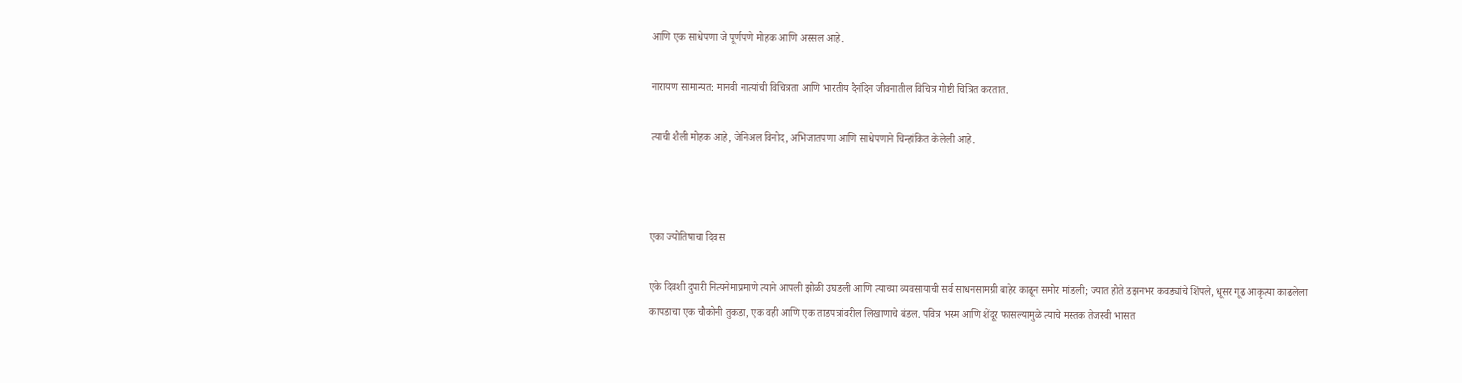आणि एक साधेपणा जे पूर्णपणे मोहक आणि अस्सल आहे.

नारायण सामान्यत: मानवी नात्यांची विचित्रता आणि भारतीय दैनंदिन जीवनातील विचित्र गोष्टी चित्रित करतात.

त्याची शैली मोहक आहे, जेनिअल विनोद, अभिजातपणा आणि साधेपणाने चिन्हांकित केलेली आहे.



एका ज्योतिषाचा दिवस

एके दिवशी दुपारी नित्यनेमाप्रमाणे त्याने आपली झोळी उघडली आणि त्याच्या व्यवसायाची सर्व साधनसामग्री बाहेर काढून समोर मांडली; ज्यात होते डझनभर कवड्यांचे शिंपले, धूसर गूढ आकृत्या काढलेला कापडाचा एक चौकोनी तुकडा, एक वही आणि एक ताडपत्रांवरील लिखाणाचे बंडल. पवित्र भस्म आणि शेंदूर फासल्यामुळे त्याचे मस्तक तेजस्वी भासत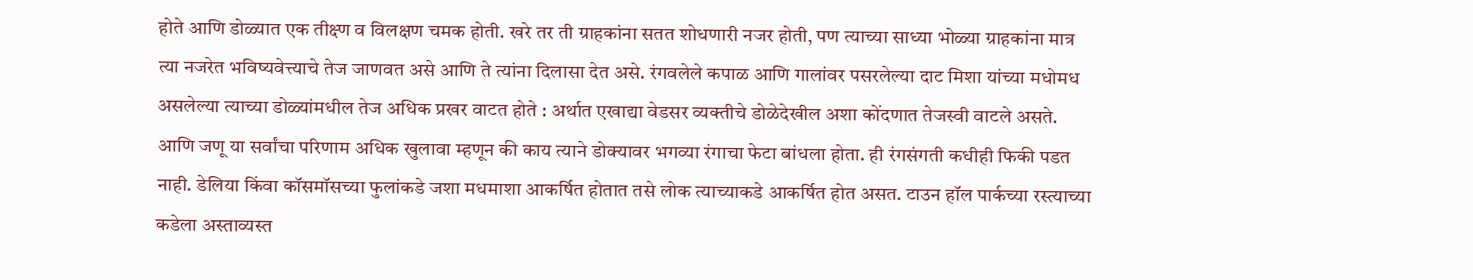होते आणि डोळ्यात एक तीक्ष्ण व विलक्षण चमक होती. खरे तर ती ग्राहकांना सतत शोधणारी नजर होती, पण त्याच्या साध्या भोळ्या ग्राहकांना मात्र त्या नजरेत भविष्यवेत्त्याचे तेज जाणवत असे आणि ते त्यांना दिलासा देत असे. रंगवलेले कपाळ आणि गालांवर पसरलेल्या दाट मिशा यांच्या मधोमध असलेल्या त्याच्या डोळ्यांमधील तेज अधिक प्रखर वाटत होते : अर्थात एखाद्या वेडसर व्यक्तीचे डोळेदेखील अशा कोंदणात तेजस्वी वाटले असते. आणि जणू या सर्वांचा परिणाम अधिक खुलावा म्हणून की काय त्याने डोक्यावर भगव्या रंगाचा फेटा बांधला होता. ही रंगसंगती कधीही फिकी पडत नाही. डेलिया किंवा कॉसमॉसच्या फुलांकडे जशा मधमाशा आकर्षित होतात तसे लोक त्याच्याकडे आकर्षित होत असत. टाउन हॉल पार्कच्या रस्त्याच्या कडेला अस्ताव्यस्त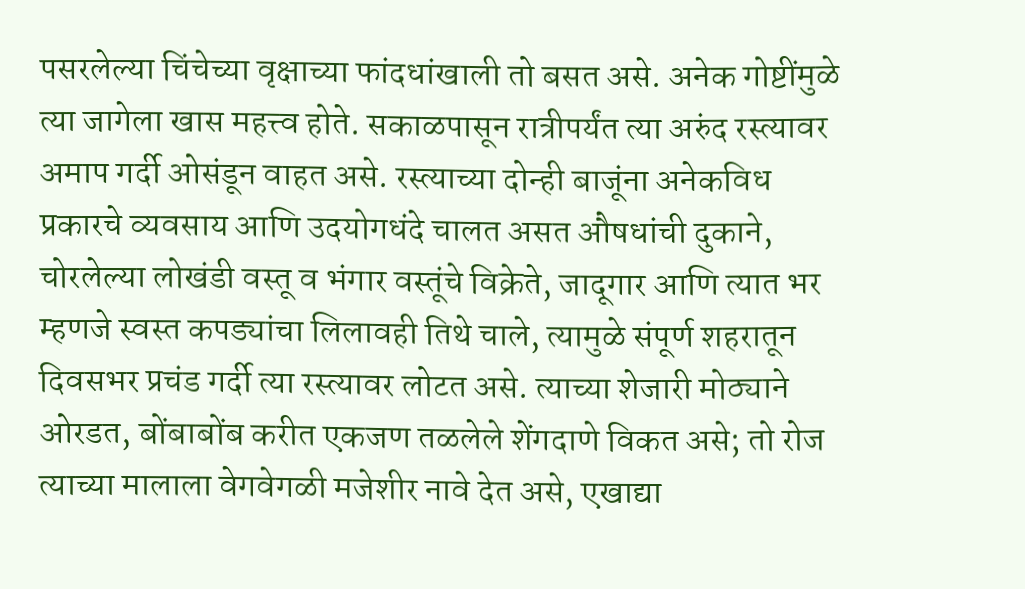पसरलेल्या चिंचेच्या वृक्षाच्या फांदधांखाली तो बसत असे. अनेक गोष्टींमुळे त्या जागेला खास महत्त्व होते. सकाळपासून रात्रीपर्यंत त्या अरुंद रस्त्यावर अमाप गर्दी ओसंडून वाहत असे. रस्त्याच्या दोन्ही बाजूंना अनेकविध प्रकारचे व्यवसाय आणि उदयोगधंदे चालत असत औषधांची दुकाने, चोरलेल्या लोखंडी वस्तू व भंगार वस्तूंचे विक्रेते, जादूगार आणि त्यात भर म्हणजे स्वस्त कपड्यांचा लिलावही तिथे चाले, त्यामुळे संपूर्ण शहरातून दिवसभर प्रचंड गर्दी त्या रस्त्यावर लोटत असे. त्याच्या शेजारी मोठ्याने ओरडत, बोंबाबोंब करीत एकजण तळलेले शेंगदाणे विकत असे; तो रोज त्याच्या मालाला वेगवेगळी मजेशीर नावे देत असे, एखाद्या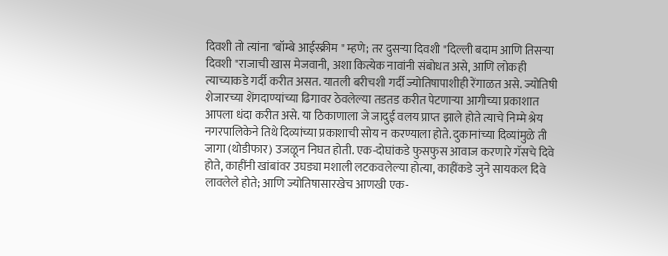दिवशी तो त्यांना "बॉम्बे आईस्क्रीम " म्हणे; तर दुसऱ्या दिवशी "दिल्ली बदाम आणि तिसऱ्या दिवशी "राजाची खास मेजवानी, अशा कित्येक नावांनी संबोधत असे, आणि लोकही त्याच्याकडे गर्दी करीत असत. यातली बरीचशी गर्दी ज्योतिषापाशीही रेंगाळत असे. ज्योतिषी शेजारच्या शेंगदाण्यांच्या ढिगावर ठेवलेल्या तडतड करीत पेटणाऱ्या आगीच्या प्रकाशात आपला धंदा करीत असे. या ठिकाणाला जे जादुई वलय प्राप्त झाले होते त्याचे निम्मे श्रेय नगरपालिकेने तिथे दिव्यांच्या प्रकाशाची सोय न करण्याला होते. दुकानांच्या दिव्यांमुळे ती जागा (थोडीफार) उजळून निघत होती. एक-दोघांकडे फुसफुस आवाज करणारे गॅसचे दिवे होते, काहींनी खांबांवर उघड्या मशाली लटकवलेल्या होत्या, काहींकडे जुने सायकल दिवे लावलेले होते; आणि ज्योतिषासारखेच आणखी एक-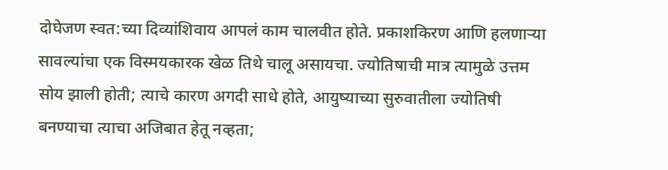दोघेजण स्वत:च्या दिव्यांशिवाय आपलं काम चालवीत होते. प्रकाशकिरण आणि हलणाऱ्या सावल्यांचा एक विस्मयकारक खेळ तिथे चालू असायचा. ज्योतिषाची मात्र त्यामुळे उत्तम सोय झाली होती; त्याचे कारण अगदी साधे होते, आयुष्याच्या सुरुवातीला ज्योतिषी बनण्याचा त्याचा अजिबात हेतू नव्हता;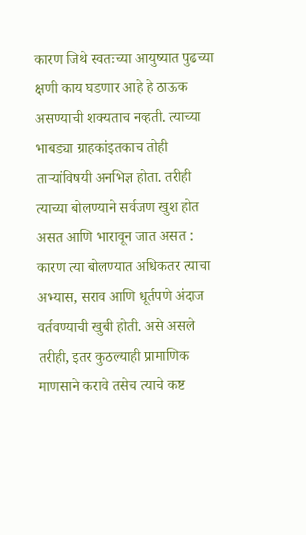कारण जिथे स्वतःच्या आयुष्यात पुढच्या क्षणी काय घडणार आहे हे ठाऊक असण्याची शक्यताच नव्हती. त्याच्या भाबड्या ग्राहकांइतकाच तोही ताऱ्यांविषयी अनभिज्ञ होता. तरीही त्याच्या बोलण्याने सर्वजण खुश होत असत आणि भारावून जात असत : कारण त्या बोलण्यात अधिकतर त्याचा अभ्यास, सराव आणि धूर्तपणे अंदाज वर्तवण्याची खुबी होती. असे असले तरीही, इतर कुठल्याही प्रामाणिक माणसाने करावे तसेच त्याचे कष्ट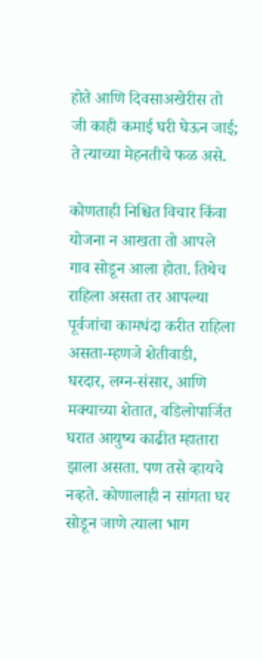होते आणि दिवसाअखेरीस तो जी काही कमाई घरी घेऊन जाई; ते त्याच्या मेहनतीचे फळ असे.

कोणताही निश्चित विचार किंवा योजना न आखता तो आपले गाव सोडून आला होता. तिथेच राहिला असता तर आपल्या पूर्वजांचा कामधंदा करीत राहिला असता-म्हणजे शेतीवाडी, घरदार, लग्न-संसार, आणि मक्याच्या शेतात, वडिलोपार्जित घरात आयुष्य काढीत म्हातारा झाला असता. पण तसे व्हायचे नव्हते. कोणालाही न सांगता घर सोडून जाणे त्याला भाग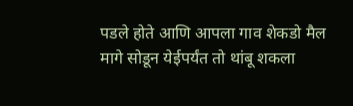पडले होते आणि आपला गाव शेकडो मैल मागे सोडून येईपर्यंत तो थांबू शकला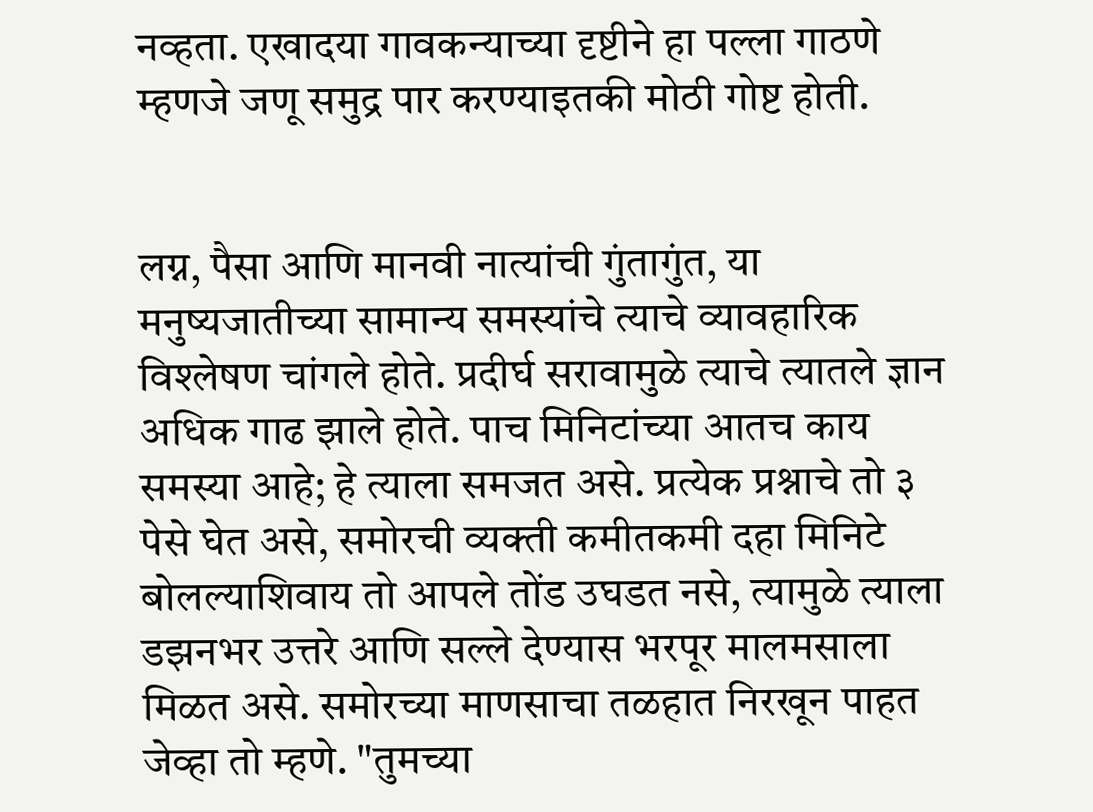नव्हता. एखादया गावकन्याच्या दृष्टीने हा पल्ला गाठणे म्हणजे जणू समुद्र पार करण्याइतकी मोठी गोष्ट होती.


लग्न, पैसा आणि मानवी नात्यांची गुंतागुंत, या मनुष्यजातीच्या सामान्य समस्यांचे त्याचे व्यावहारिक विश्लेषण चांगले होते. प्रदीर्घ सरावामुळे त्याचे त्यातले ज्ञान अधिक गाढ झाले होते. पाच मिनिटांच्या आतच काय समस्या आहे; हे त्याला समजत असे. प्रत्येक प्रश्नाचे तो ३ पेसे घेत असे, समोरची व्यक्ती कमीतकमी दहा मिनिटे बोलल्याशिवाय तो आपले तोंड उघडत नसे, त्यामुळे त्याला डझनभर उत्तरे आणि सल्ले देण्यास भरपूर मालमसाला मिळत असे. समोरच्या माणसाचा तळहात निरखून पाहत जेव्हा तो म्हणे. "तुमच्या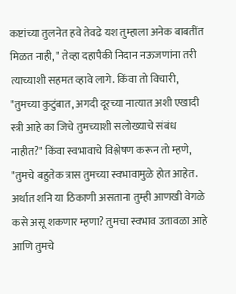कष्टांच्या तुलनेत हवे तेवढे यश तुम्हाला अनेक बाबतींत मिळत नाही, " तेव्हा दहापैकी निदान नऊजणांना तरी त्याच्याशी सहमत व्हावे लागे. किंवा तो विचारी, "तुमच्या कुटुंबात, अगदी दूरच्या नात्यात अशी एखादी स्त्री आहे का जिचे तुमच्याशी सलोख्याचे संबंध नाहीत?" किंवा स्वभावाचे विश्लेषण करून तो म्हणे, "तुमचे बहुतेक त्रास तुमच्या स्वभावामुळे होत आहेत. अर्थात शनि या ठिकाणी असताना तुम्ही आणखी वेगळे कसे असू शकणार म्हणा? तुमचा स्वभाव उतावळा आहे आणि तुमचे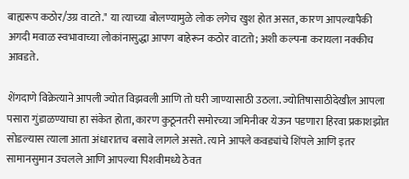बाह्यरूप कठोर/उग्र वाटते." या त्याच्या बोलण्यामुळे लोक लगेच खुश होत असत, कारण आपल्यापैकी अगदी मवाळ स्वभावाच्या लोकांनासुद्धा आपण बाहेरून कठोर वाटतो; अशी कल्पना करायला नक्कीच आवडते.

शेंगदाणे विक्रेत्याने आपली ज्योत विझवली आणि तो घरी जाण्यासाठी उठला. ज्योतिषासाठीदेखील आपला पसारा गुंडाळण्याचा हा संकेत होता, कारण कुठूनतरी समोरच्या जमिनीवर येऊन पडणारा हिरवा प्रकाशझोत सोडल्यास त्याला आता अंधारातच बसावे लागले असते. त्याने आपले कवड्यांचे शिंपले आणि इतर सामानसुमान उचलले आणि आपल्या पिशवीमध्ये ठेवत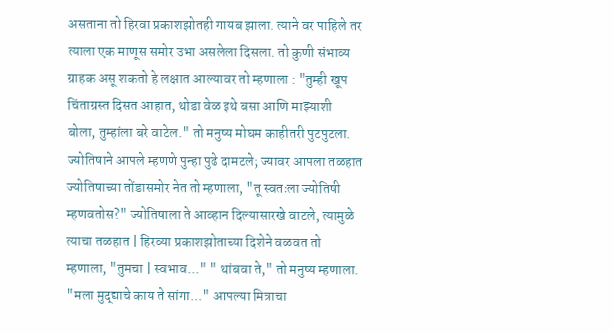असताना तो हिरवा प्रकाशझोतही गायब झाला. त्याने वर पाहिले तर त्याला एक माणूस समोर उभा असलेला दिसला. तो कुणी संभाव्य ग्राहक असू शकतो हे लक्षात आल्यावर तो म्हणाला : "तुम्ही खूप चिंताग्रस्त दिसत आहात, थोडा वेळ इथे बसा आणि माझ्याशी बोला, तुम्हांला बरे वाटेल." तो मनुष्य मोघम काहीतरी पुटपुटला. ज्योतिषाने आपले म्हणणे पुन्हा पुढे दामटले; ज्यावर आपला तळहात ज्योतिषाच्या तोंडासमोर नेत तो म्हणाला, "तू स्वतःला ज्योतिषी म्हणवतोस?" ज्योतिषाला ते आव्हान दिल्यासारखे वाटले, त्यामुळे त्याचा तळहात | हिरव्या प्रकाशझोताच्या दिशेने वळवत तो म्हणाला, "तुमचा | स्वभाव..." " थांबवा ते," तो मनुष्य म्हणाला. "मला मुद्द्याचे काय ते सांगा..." आपल्या मित्राचा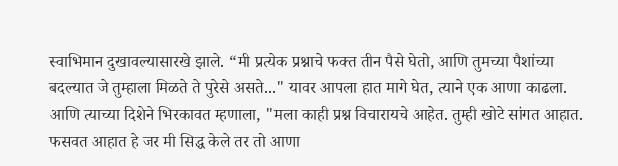स्वाभिमान दुखावल्यासारखे झाले. “मी प्रत्येक प्रश्नाचे फक्त तीन पैसे घेतो, आणि तुमच्या पैशांच्या बदल्यात जे तुम्हाला मिळते ते पुरेसे असते..." यावर आपला हात मागे घेत, त्याने एक आणा काढला. आणि त्याच्या दिशेने भिरकावत म्हणाला, "मला काही प्रश्न विचारायचे आहेत. तुम्ही खोटे सांगत आहात. फसवत आहात हे जर मी सिद्ध केले तर तो आणा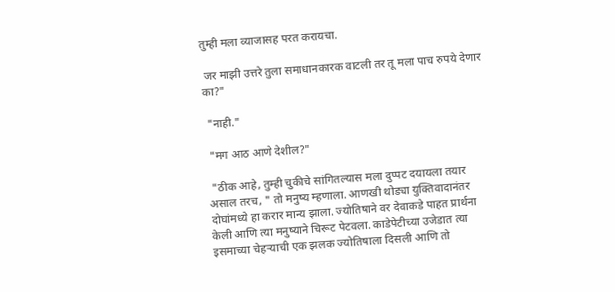तुम्ही मला व्याजासह परत करायचा.

 जर माझी उत्तरे तुला समाधानकारक वाटली तर तू मला पाच रुपये देणार का?"

 "नाही."

 "मग आठ आणे देशील?"

 "ठीक आहे, तुम्ही चुकीचे सांगितल्यास मला दुप्पट दयायला तयार असाल तरच, " तो मनुष्य म्हणाला. आणखी थोड्या युक्तिवादानंतर दोघांमध्ये हा करार मान्य झाला. ज्योतिषाने वर देवाकडे पाहत प्रार्थना केली आणि त्या मनुष्याने चिरूट पेटवला. काडेपेटीच्या उजेडात त्या इसमाच्या चेहऱ्याची एक झलक ज्योतिषाला दिसली आणि तो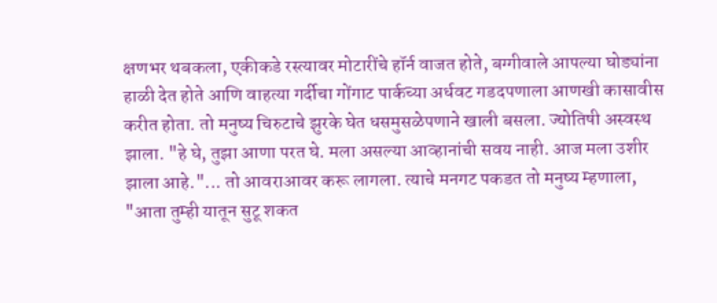क्षणभर थबकला, एकीकडे रस्त्यावर मोटारींचे हॉर्न वाजत होते, बग्गीवाले आपल्या घोड्यांना हाळी देत होते आणि वाहत्या गर्दीचा गोंगाट पार्कच्या अर्धवट गडदपणाला आणखी कासावीस करीत होता. तो मनुष्य चिरुटाचे झुरके घेत धसमुसळेपणाने खाली बसला. ज्योतिषी अस्वस्थ झाला. "हे घे, तुझा आणा परत घे. मला असल्या आव्हानांची सवय नाही. आज मला उशीर झाला आहे."... तो आवराआवर करू लागला. त्याचे मनगट पकडत तो मनुष्य म्हणाला, "आता तुम्ही यातून सुटू शकत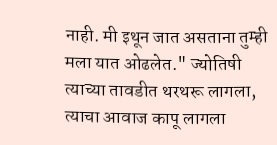नाही. मी इथून जात असताना तुम्ही मला यात ओढलेत." ज्योतिषी त्याच्या तावडीत थरथरू लागला, त्याचा आवाज कापू लागला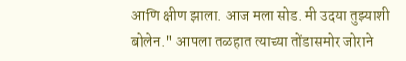आणि क्षीण झाला. आज मला सोड. मी उदया तुझ्याशी बोलेन." आपला तळहात त्याच्या तोंडासमोर जोराने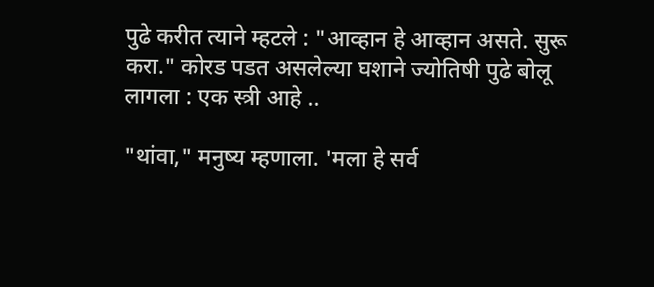पुढे करीत त्याने म्हटले : "आव्हान हे आव्हान असते. सुरू करा." कोरड पडत असलेल्या घशाने ज्योतिषी पुढे बोलू लागला : एक स्त्री आहे ..

"थांवा," मनुष्य म्हणाला. 'मला हे सर्व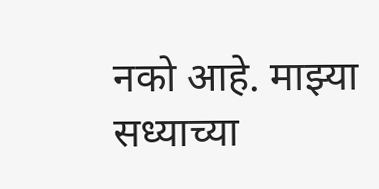नको आहे. माझ्या सध्याच्या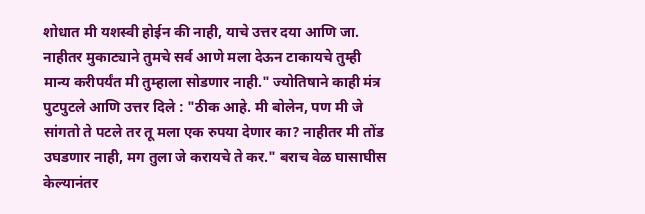शोधात मी यशस्वी होईन की नाही, याचे उत्तर दया आणि जा. नाहीतर मुकाट्याने तुमचे सर्व आणे मला देऊन टाकायचे तुम्ही मान्य करीपर्यंत मी तुम्हाला सोडणार नाही." ज्योतिषाने काही मंत्र पुटपुटले आणि उत्तर दिले : "ठीक आहे. मी बोलेन, पण मी जे सांगतो ते पटले तर तू मला एक रुपया देणार का? नाहीतर मी तोंड उघडणार नाही, मग तुला जे करायचे ते कर." बराच वेळ घासाघीस केल्यानंतर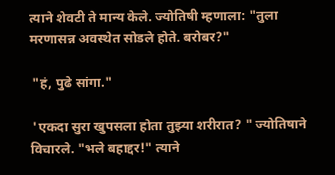त्याने शेवटी ते मान्य केले. ज्योतिषी म्हणाला: "तुला मरणासन्न अवस्थेत सोडले होते. बरोबर?"

 "हं, पुढे सांगा."

 'एकदा सुरा खुपसला होता तुझ्या शरीरात? " ज्योतिषाने विचारले. "भले बहाद्दर!" त्याने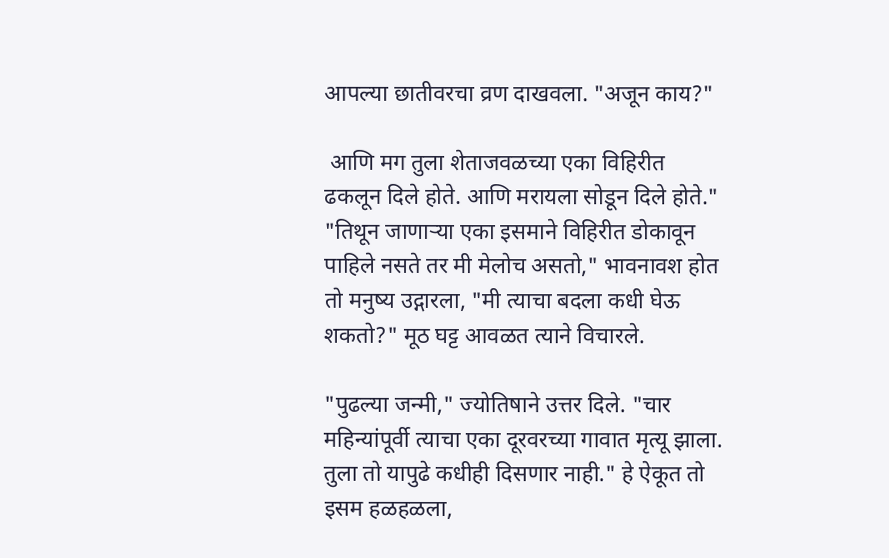आपल्या छातीवरचा व्रण दाखवला. "अजून काय?"

 आणि मग तुला शेताजवळच्या एका विहिरीत ढकलून दिले होते. आणि मरायला सोडून दिले होते." "तिथून जाणाऱ्या एका इसमाने विहिरीत डोकावून पाहिले नसते तर मी मेलोच असतो," भावनावश होत तो मनुष्य उद्गारला, "मी त्याचा बदला कधी घेऊ शकतो?" मूठ घट्ट आवळत त्याने विचारले.

"पुढल्या जन्मी," ज्योतिषाने उत्तर दिले. "चार महिन्यांपूर्वी त्याचा एका दूरवरच्या गावात मृत्यू झाला. तुला तो यापुढे कधीही दिसणार नाही." हे ऐकूत तो इसम हळहळला,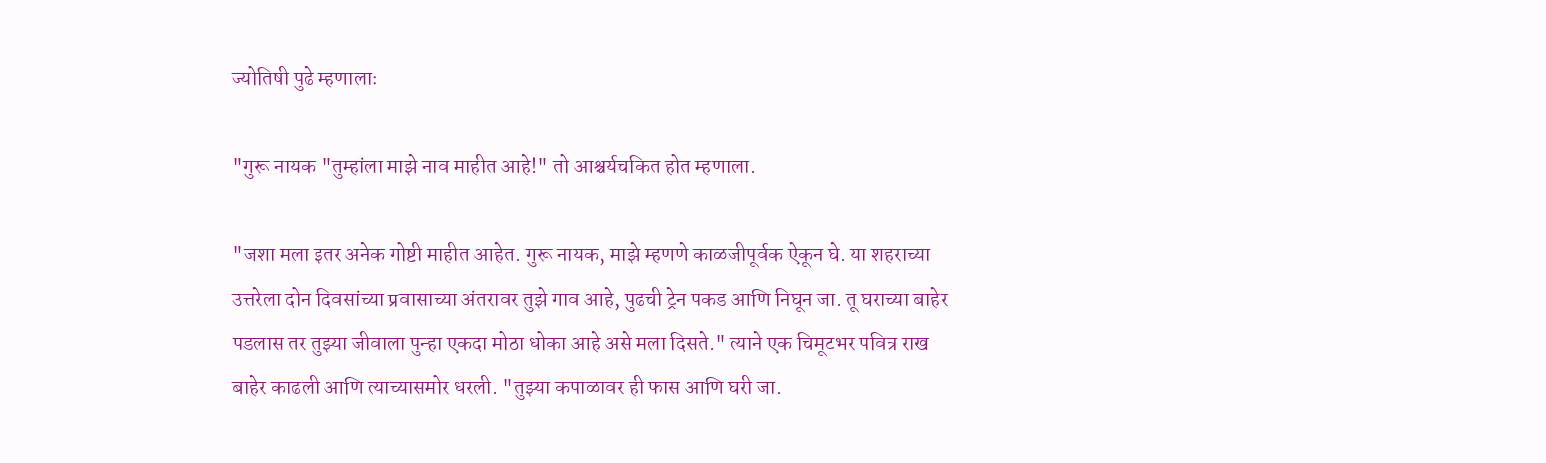ज्योतिषी पुढे म्हणालाः

"गुरू नायक "तुम्हांला माझे नाव माहीत आहे!" तो आश्चर्यचकित होत म्हणाला.

"जशा मला इतर अनेक गोष्टी माहीत आहेत. गुरू नायक, माझे म्हणणे काळजीपूर्वक ऐकून घे. या शहराच्या उत्तरेला दोन दिवसांच्या प्रवासाच्या अंतरावर तुझे गाव आहे, पुढची ट्रेन पकड आणि निघून जा. तू घराच्या बाहेर पडलास तर तुझ्या जीवाला पुन्हा एकदा मोठा धोका आहे असे मला दिसते." त्याने एक चिमूटभर पवित्र राख बाहेर काढली आणि त्याच्यासमोर धरली. "तुझ्या कपाळावर ही फास आणि घरी जा.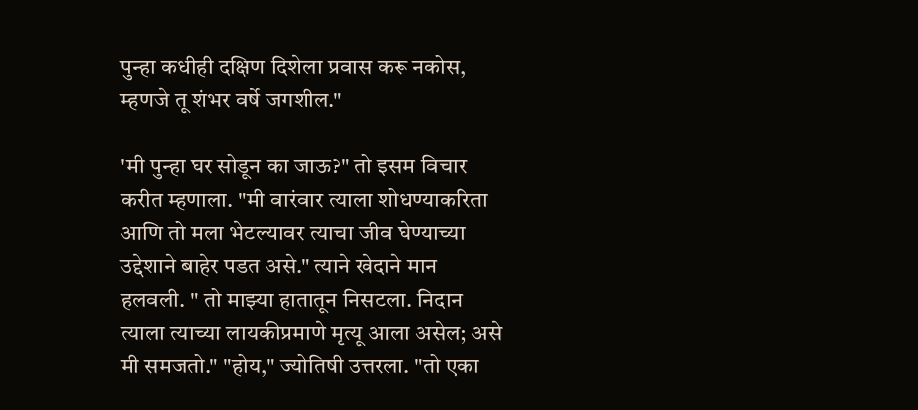पुन्हा कधीही दक्षिण दिशेला प्रवास करू नकोस, म्हणजे तू शंभर वर्षे जगशील."

'मी पुन्हा घर सोडून का जाऊ?" तो इसम विचार करीत म्हणाला. "मी वारंवार त्याला शोधण्याकरिता आणि तो मला भेटल्यावर त्याचा जीव घेण्याच्या उद्देशाने बाहेर पडत असे." त्याने खेदाने मान हलवली. " तो माझ्या हातातून निसटला. निदान त्याला त्याच्या लायकीप्रमाणे मृत्यू आला असेल; असे मी समजतो." "होय," ज्योतिषी उत्तरला. "तो एका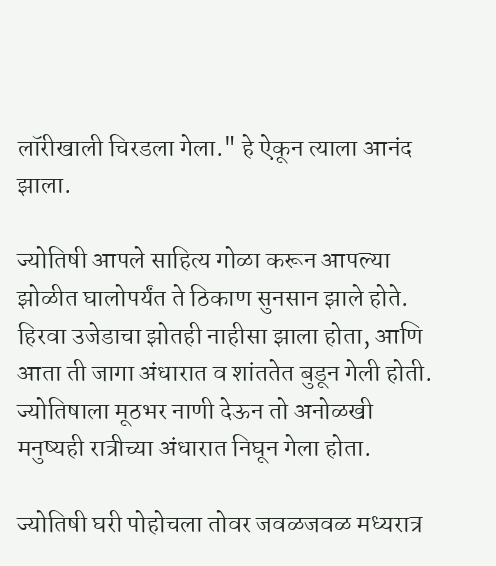लॉरीखाली चिरडला गेला." हे ऐकून त्याला आनंद झाला.

ज्योतिषी आपले साहित्य गोळा करून आपल्या झोळीत घालोपर्यंत ते ठिकाण सुनसान झाले होते. हिरवा उजेडाचा झोतही नाहीसा झाला होता, आणि आता ती जागा अंधारात व शांततेत बुडून गेली होती. ज्योतिषाला मूठभर नाणी देऊन तो अनोळखी मनुष्यही रात्रीच्या अंधारात निघून गेला होता.

ज्योतिषी घरी पोहोचला तोवर जवळजवळ मध्यरात्र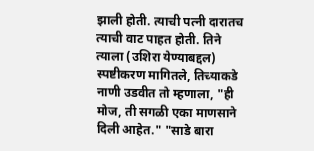झाली होती. त्याची पत्नी दारातच त्याची वाट पाहत होती. तिने त्याला (उशिरा येण्याबद्दल) स्पष्टीकरण मागितले, तिच्याकडे नाणी उडवीत तो म्हणाला, "ही मोज, ती सगळी एका माणसाने दिली आहेत." "साडे बारा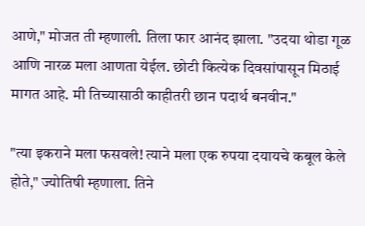आणे," मोजत ती म्हणाली. तिला फार आनंद झाला. "उदया थोडा गूळ आणि नारळ मला आणता येईल. छोटी कित्येक दिवसांपासून मिठाई मागत आहे. मी तिच्यासाठी काहीतरी छान पदार्थ बनवीन."

"त्या इकराने मला फसवले! त्याने मला एक रुपया दयायचे कबूल केले होते," ज्योतिषी म्हणाला. तिने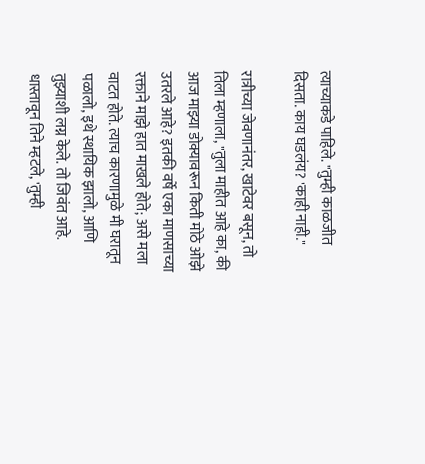त्याच्याकडे पाहिले. "तुम्ही काळजीत दिसता. काय घडलंय? 'काही नाही."

रात्रीच्या जेवणानंतर, खाटेवर बसून, तो तिला म्हणाला, "तुला माहीत आहे का, की आज माझ्या डोक्यावरून किती मोठे ओझे उतरले आहे? इतकी वर्षे एका माणसाच्या रक्ताने माझे हात माखले होते; असे मला वाटत होते. त्याच कारणामुळे मी घरातून पळालो, इथे स्थायिक झालो, आणि तुझ्याशी लग्न केले. तो जिवंत आहे. धास्तावून तिने म्हटले, 'तुम्ही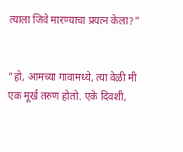त्याला जिवे मारण्याचा प्रयत्न केला?"


"हो, आमच्या गावामध्ये, त्या वेळी मी एक मूर्ख तरुण होतो. एके दिवशी,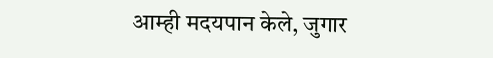आम्ही मदयपान केले, जुगार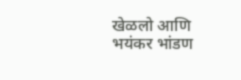खेळलो आणि भयंकर भांडण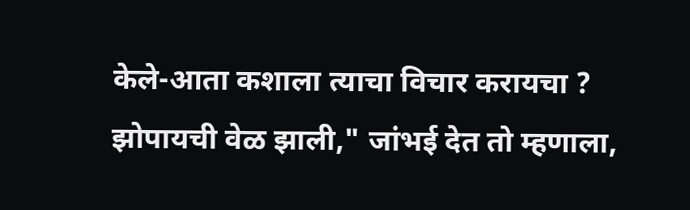केले-आता कशाला त्याचा विचार करायचा ? झोपायची वेळ झाली," जांभई देत तो म्हणाला,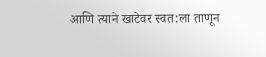आणि त्याने खाटेवर स्वत:ला ताणून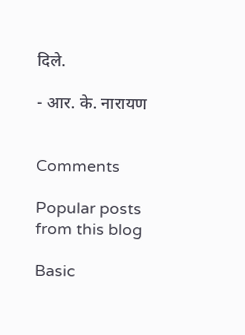दिले.

- आर. के. नारायण


Comments

Popular posts from this blog

Basic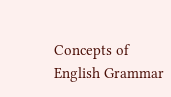Concepts of English Grammar